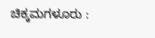ಚಿಕ್ಕಮಗಳೂರು :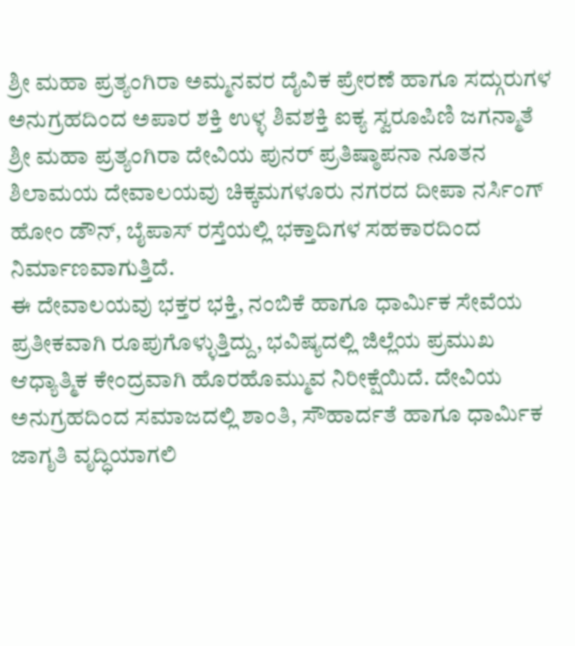ಶ್ರೀ ಮಹಾ ಪ್ರತ್ಯಂಗಿರಾ ಅಮ್ಮನವರ ದೈವಿಕ ಪ್ರೇರಣೆ ಹಾಗೂ ಸದ್ಗುರುಗಳ ಅನುಗ್ರಹದಿಂದ ಅಪಾರ ಶಕ್ತಿ ಉಳ್ಳ ಶಿವಶಕ್ತಿ ಐಕ್ಯ ಸ್ವರೂಪಿಣಿ ಜಗನ್ಮಾತೆ ಶ್ರೀ ಮಹಾ ಪ್ರತ್ಯಂಗಿರಾ ದೇವಿಯ ಪುನರ್ ಪ್ರತಿಷ್ಠಾಪನಾ ನೂತನ ಶಿಲಾಮಯ ದೇವಾಲಯವು ಚಿಕ್ಕಮಗಳೂರು ನಗರದ ದೀಪಾ ನರ್ಸಿಂಗ್ ಹೋಂ ಡೌನ್, ಬೈಪಾಸ್ ರಸ್ತೆಯಲ್ಲಿ ಭಕ್ತಾದಿಗಳ ಸಹಕಾರದಿಂದ ನಿರ್ಮಾಣವಾಗುತ್ತಿದೆ.
ಈ ದೇವಾಲಯವು ಭಕ್ತರ ಭಕ್ತಿ, ನಂಬಿಕೆ ಹಾಗೂ ಧಾರ್ಮಿಕ ಸೇವೆಯ ಪ್ರತೀಕವಾಗಿ ರೂಪುಗೊಳ್ಳುತ್ತಿದ್ದು, ಭವಿಷ್ಯದಲ್ಲಿ ಜಿಲ್ಲೆಯ ಪ್ರಮುಖ ಆಧ್ಯಾತ್ಮಿಕ ಕೇಂದ್ರವಾಗಿ ಹೊರಹೊಮ್ಮುವ ನಿರೀಕ್ಷೆಯಿದೆ. ದೇವಿಯ ಅನುಗ್ರಹದಿಂದ ಸಮಾಜದಲ್ಲಿ ಶಾಂತಿ, ಸೌಹಾರ್ದತೆ ಹಾಗೂ ಧಾರ್ಮಿಕ ಜಾಗೃತಿ ವೃದ್ಧಿಯಾಗಲಿ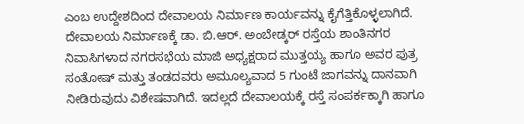ಎಂಬ ಉದ್ದೇಶದಿಂದ ದೇವಾಲಯ ನಿರ್ಮಾಣ ಕಾರ್ಯವನ್ನು ಕೈಗೆತ್ತಿಕೊಳ್ಳಲಾಗಿದೆ.
ದೇವಾಲಯ ನಿರ್ಮಾಣಕ್ಕೆ ಡಾ. ಬಿ.ಆರ್. ಅಂಬೇಡ್ಕರ್ ರಸ್ತೆಯ ಶಾಂತಿನಗರ ನಿವಾಸಿಗಳಾದ ನಗರಸಭೆಯ ಮಾಜಿ ಅಧ್ಯಕ್ಷರಾದ ಮುತ್ತಯ್ಯ ಹಾಗೂ ಅವರ ಪುತ್ರ ಸಂತೋಷ್ ಮತ್ತು ತಂಡದವರು ಅಮೂಲ್ಯವಾದ 5 ಗುಂಟೆ ಜಾಗವನ್ನು ದಾನವಾಗಿ ನೀಡಿರುವುದು ವಿಶೇಷವಾಗಿದೆ. ಇದಲ್ಲದೆ ದೇವಾಲಯಕ್ಕೆ ರಸ್ತೆ ಸಂಪರ್ಕಕ್ಕಾಗಿ ಹಾಗೂ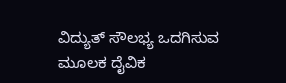ವಿದ್ಯುತ್ ಸೌಲಭ್ಯ ಒದಗಿಸುವ ಮೂಲಕ ದೈವಿಕ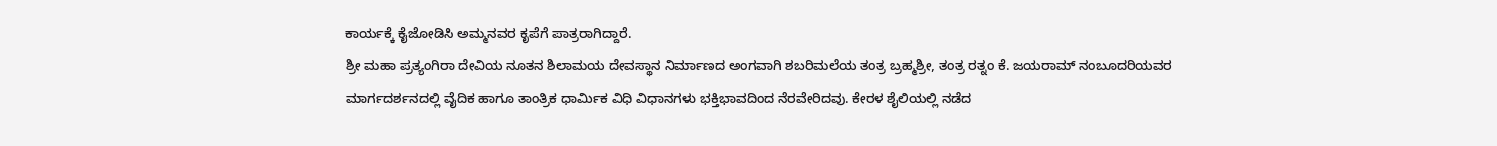ಕಾರ್ಯಕ್ಕೆ ಕೈಜೋಡಿಸಿ ಅಮ್ಮನವರ ಕೃಪೆಗೆ ಪಾತ್ರರಾಗಿದ್ದಾರೆ.
ಶ್ರೀ ಮಹಾ ಪ್ರತ್ಯಂಗಿರಾ ದೇವಿಯ ನೂತನ ಶಿಲಾಮಯ ದೇವಸ್ಥಾನ ನಿರ್ಮಾಣದ ಅಂಗವಾಗಿ ಶಬರಿಮಲೆಯ ತಂತ್ರ ಬ್ರಹ್ಮಶ್ರೀ, ತಂತ್ರ ರತ್ನಂ ಕೆ. ಜಯರಾಮ್ ನಂಬೂದರಿಯವರ ಮಾರ್ಗದರ್ಶನದಲ್ಲಿ ವೈದಿಕ ಹಾಗೂ ತಾಂತ್ರಿಕ ಧಾರ್ಮಿಕ ವಿಧಿ ವಿಧಾನಗಳು ಭಕ್ತಿಭಾವದಿಂದ ನೆರವೇರಿದವು. ಕೇರಳ ಶೈಲಿಯಲ್ಲಿ ನಡೆದ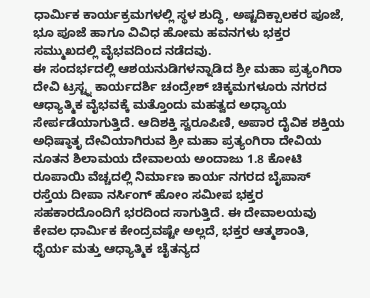ಧಾರ್ಮಿಕ ಕಾರ್ಯಕ್ರಮಗಳಲ್ಲಿ ಸ್ಥಳ ಶುದ್ಧಿ, ಅಷ್ಟದಿಕ್ಪಾಲಕರ ಪೂಜೆ, ಭೂ ಪೂಜೆ ಹಾಗೂ ವಿವಿಧ ಹೋಮ ಹವನಗಳು ಭಕ್ತರ ಸಮ್ಮುಖದಲ್ಲಿ ವೈಭವದಿಂದ ನಡೆದವು.
ಈ ಸಂದರ್ಭದಲ್ಲಿ ಆಶಯನುಡಿಗಳನ್ನಾಡಿದ ಶ್ರೀ ಮಹಾ ಪ್ರತ್ಯಂಗಿರಾ ದೇವಿ ಟ್ರಸ್ಟ್ನ ಕಾರ್ಯದರ್ಶಿ ಚಂದ್ರೇಶ್ ಚಿಕ್ಕಮಗಳೂರು ನಗರದ ಆಧ್ಯಾತ್ಮಿಕ ವೈಭವಕ್ಕೆ ಮತ್ತೊಂದು ಮಹತ್ವದ ಅಧ್ಯಾಯ ಸೇರ್ಪಡೆಯಾಗುತ್ತಿದೆ. ಆದಿಶಕ್ತಿ ಸ್ವರೂಪಿಣಿ, ಅಪಾರ ದೈವಿಕ ಶಕ್ತಿಯ ಅಧಿಷ್ಠಾತೃ ದೇವಿಯಾಗಿರುವ ಶ್ರೀ ಮಹಾ ಪ್ರತ್ಯಂಗಿರಾ ದೇವಿಯ ನೂತನ ಶಿಲಾಮಯ ದೇವಾಲಯ ಅಂದಾಜು 1.8 ಕೋಟಿ ರೂಪಾಯಿ ವೆಚ್ಚದಲ್ಲಿ ನಿರ್ಮಾಣ ಕಾರ್ಯ ನಗರದ ಬೈಪಾಸ್ ರಸ್ತೆಯ ದೀಪಾ ನರ್ಸಿಂಗ್ ಹೋಂ ಸಮೀಪ ಭಕ್ತರ ಸಹಕಾರದೊಂದಿಗೆ ಭರದಿಂದ ಸಾಗುತ್ತಿದೆ. ಈ ದೇವಾಲಯವು ಕೇವಲ ಧಾರ್ಮಿಕ ಕೇಂದ್ರವಷ್ಟೇ ಅಲ್ಲದೆ, ಭಕ್ತರ ಆತ್ಮಶಾಂತಿ, ಧೈರ್ಯ ಮತ್ತು ಆಧ್ಯಾತ್ಮಿಕ ಚೈತನ್ಯದ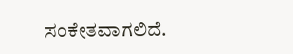ಸಂಕೇತವಾಗಲಿದೆ.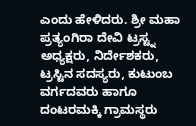ಎಂದು ಹೇಳಿದರು. ಶ್ರೀ ಮಹಾ ಪ್ರತ್ಯಂಗಿರಾ ದೇವಿ ಟ್ರಸ್ಟ್ನ ಅಧ್ಯಕ್ಷರು, ನಿರ್ದೇಶಕರು, ಟ್ರಸ್ಟಿನ ಸದಸ್ಯರು, ಕುಟುಂಬ ವರ್ಗದವರು ಹಾಗೂ ದಂಟರಮಕ್ಕಿ ಗ್ರಾಮಸ್ಥರು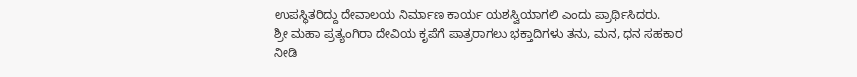ಉಪಸ್ಥಿತರಿದ್ದು ದೇವಾಲಯ ನಿರ್ಮಾಣ ಕಾರ್ಯ ಯಶಸ್ವಿಯಾಗಲಿ ಎಂದು ಪ್ರಾರ್ಥಿಸಿದರು.
ಶ್ರೀ ಮಹಾ ಪ್ರತ್ಯಂಗಿರಾ ದೇವಿಯ ಕೃಪೆಗೆ ಪಾತ್ರರಾಗಲು ಭಕ್ತಾದಿಗಳು ತನು, ಮನ, ಧನ ಸಹಕಾರ ನೀಡಿ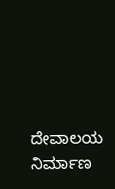ದೇವಾಲಯ ನಿರ್ಮಾಣ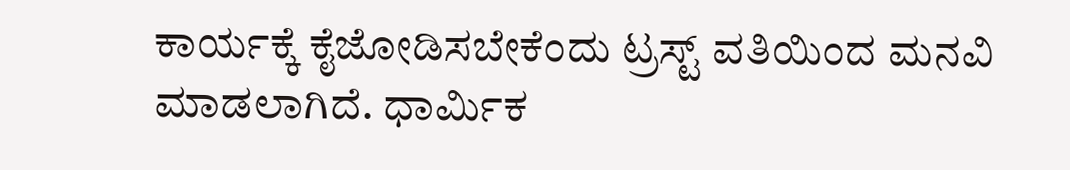ಕಾರ್ಯಕ್ಕೆ ಕೈಜೋಡಿಸಬೇಕೆಂದು ಟ್ರಸ್ಟ್ ವತಿಯಿಂದ ಮನವಿ ಮಾಡಲಾಗಿದೆ. ಧಾರ್ಮಿಕ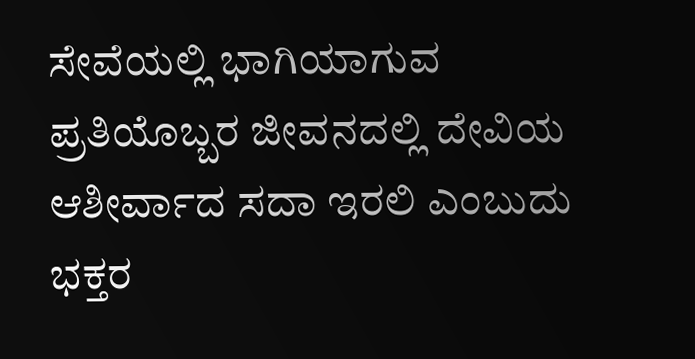ಸೇವೆಯಲ್ಲಿ ಭಾಗಿಯಾಗುವ ಪ್ರತಿಯೊಬ್ಬರ ಜೀವನದಲ್ಲಿ ದೇವಿಯ ಆಶೀರ್ವಾದ ಸದಾ ಇರಲಿ ಎಂಬುದು ಭಕ್ತರ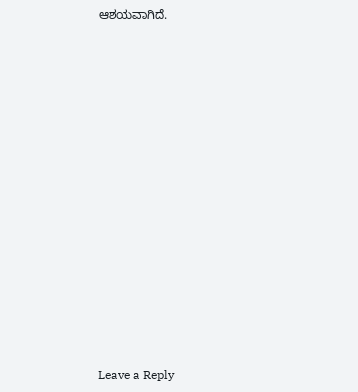ಆಶಯವಾಗಿದೆ.
















Leave a Reply